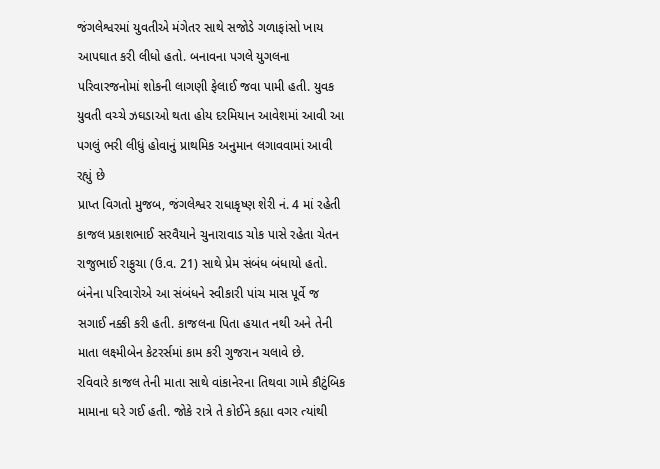જંગલેશ્વરમાં યુવતીએ મંગેતર સાથે સજોડે ગળાફાંસો ખાય આપઘાત કરી લીધો હતો. બનાવના પગલે યુગલના પરિવારજનોમાં શોકની લાગણી ફેલાઈ જવા પામી હતી. યુવક યુવતી વચ્ચે ઝઘડાઓ થતા હોય દરમિયાન આવેશમાં આવી આ પગલું ભરી લીધું હોવાનું પ્રાથમિક અનુમાન લગાવવામાં આવી રહ્યું છે
પ્રાપ્ત વિગતો મુજબ, જંગલેશ્વર રાધાકૃષ્ણ શેરી નં. 4 માં રહેતી કાજલ પ્રકાશભાઈ સરવૈયાને ચુનારાવાડ ચોક પાસે રહેતા ચેતન રાજુભાઈ રાફુચા (ઉ.વ. 21) સાથે પ્રેમ સંબંધ બંધાયો હતો. બંનેના પરિવારોએ આ સંબંધને સ્વીકારી પાંચ માસ પૂર્વે જ સગાઈ નક્કી કરી હતી. કાજલના પિતા હયાત નથી અને તેની માતા લક્ષ્મીબેન કેટરર્સમાં કામ કરી ગુજરાન ચલાવે છે.
રવિવારે કાજલ તેની માતા સાથે વાંકાનેરના તિથવા ગામે કૌટુંબિક મામાના ઘરે ગઈ હતી. જોકે રાત્રે તે કોઈને કહ્યા વગર ત્યાંથી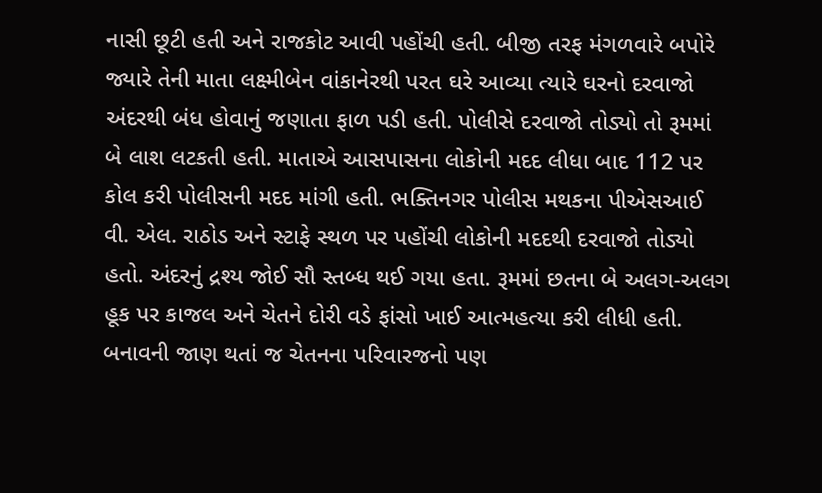નાસી છૂટી હતી અને રાજકોટ આવી પહોંચી હતી. બીજી તરફ મંગળવારે બપોરે જ્યારે તેની માતા લક્ષ્મીબેન વાંકાનેરથી પરત ઘરે આવ્યા ત્યારે ઘરનો દરવાજો અંદરથી બંધ હોવાનું જણાતા ફાળ પડી હતી. પોલીસે દરવાજો તોડ્યો તો રૂમમાં બે લાશ લટકતી હતી. માતાએ આસપાસના લોકોની મદદ લીધા બાદ 112 પર કોલ કરી પોલીસની મદદ માંગી હતી. ભક્તિનગર પોલીસ મથકના પીએસઆઈ વી. એલ. રાઠોડ અને સ્ટાફે સ્થળ પર પહોંચી લોકોની મદદથી દરવાજો તોડ્યો હતો. અંદરનું દ્રશ્ય જોઈ સૌ સ્તબ્ધ થઈ ગયા હતા. રૂમમાં છતના બે અલગ-અલગ હૂક પર કાજલ અને ચેતને દોરી વડે ફાંસો ખાઈ આત્મહત્યા કરી લીધી હતી.
બનાવની જાણ થતાં જ ચેતનના પરિવારજનો પણ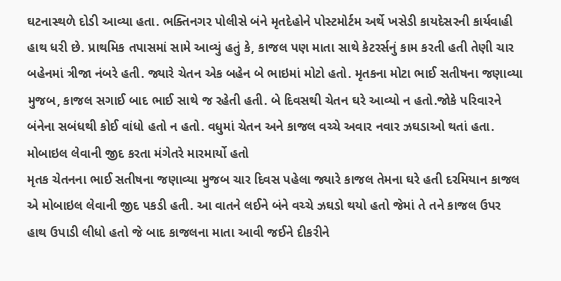ઘટનાસ્થળે દોડી આવ્યા હતા. ભક્તિનગર પોલીસે બંને મૃતદેહોને પોસ્ટમોર્ટમ અર્થે ખસેડી કાયદેસરની કાર્યવાહી હાથ ધરી છે. પ્રાથમિક તપાસમાં સામે આવ્યું હતું કે, કાજલ પણ માતા સાથે કેટરર્સનું કામ કરતી હતી તેણી ચાર બહેનમાં ત્રીજા નંબરે હતી. જ્યારે ચેતન એક બહેન બે ભાઇમાં મોટો હતો. મૃતકના મોટા ભાઈ સતીષના જણાવ્યા મુજબ, કાજલ સગાઈ બાદ ભાઈ સાથે જ રહેતી હતી. બે દિવસથી ચેતન ઘરે આવ્યો ન હતો.જોકે પરિવારને બંનેના સબંધથી કોઈ વાંધો હતો ન હતો. વધુમાં ચેતન અને કાજલ વચ્ચે અવાર નવાર ઝઘડાઓ થતાં હતા.
મોબાઇલ લેવાની જીદ કરતા મંગેતરે મારમાર્યો હતો
મૃતક ચેતનના ભાઈ સતીષના જણાવ્યા મુજબ ચાર દિવસ પહેલા જ્યારે કાજલ તેમના ઘરે હતી દરમિયાન કાજલ એ મોબાઇલ લેવાની જીદ પકડી હતી. આ વાતને લઈને બંને વચ્ચે ઝઘડો થયો હતો જેમાં તે તને કાજલ ઉપર હાથ ઉપાડી લીધો હતો જે બાદ કાજલના માતા આવી જઈને દીકરીને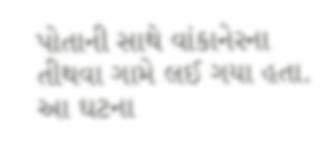પોતાની સાથે વાંકાનેરના તીથવા ગામે લઈ ગયા હતા. આ ઘટના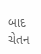બાદ ચેતન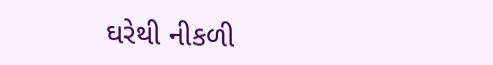ઘરેથી નીકળી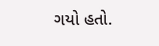ગયો હતો.